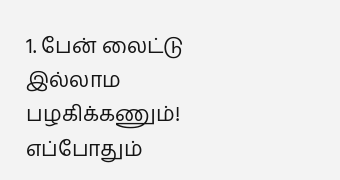1. பேன் லைட்டு இல்லாம பழகிக்கணும்! எப்போதும்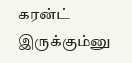கரன்ட் இருக்கும்னு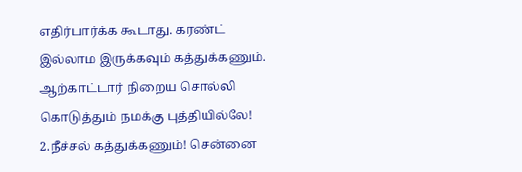எதிர்பார்க்க கூடாது. கரண்ட் இல்லாம இருக்கவும் கத்துக்கணும். ஆற்காட்டார் நிறைய சொல்லி கொடுத்தும் நமக்கு புத்தியில்லே!
2.நீச்சல் கத்துக்கணும்! சென்னை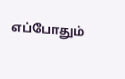எப்போதும்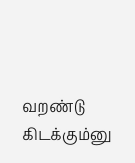வறண்டு கிடக்கும்னு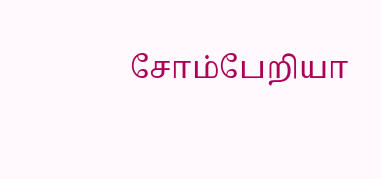சோம்பேறியா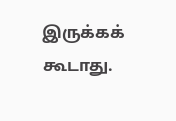இருக்கக் கூடாது.